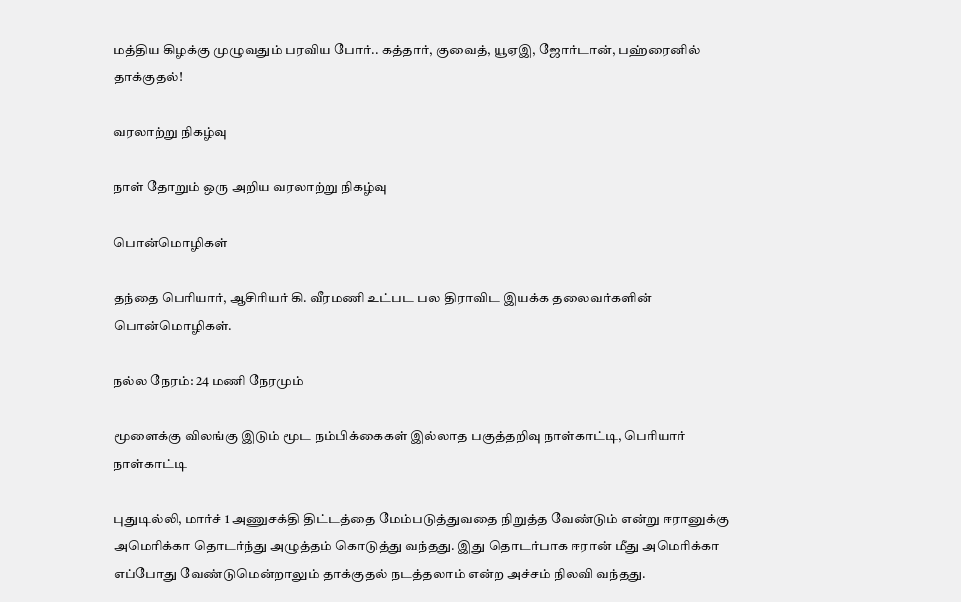மத்திய கிழக்கு முழுவதும் பரவிய போர்.. கத்தார், குவைத், யூஏஇ, ஜோர்டான், பஹ்ரைனில் தாக்குதல்!

வரலாற்று நிகழ்வு

நாள் தோறும் ஒரு அறிய வரலாற்று நிகழ்வு

பொன்மொழிகள்

தந்தை பெரியார், ஆசிரியர் கி. வீரமணி உட்பட பல திராவிட இயக்க தலைவர்களின் பொன்மொழிகள்.

நல்ல நேரம்: 24 மணி நேரமும்

மூளைக்கு விலங்கு இடும் மூட நம்பிக்கைகள் இல்லாத பகுத்தறிவு நாள்காட்டி, பெரியார் நாள்காட்டி

புதுடில்லி, மார்ச் 1 அணுசக்தி திட்டத்தை மேம்படுத்துவதை நிறுத்த வேண்டும் என்று ஈரானுக்கு அமெரிக்கா தொடர்ந்து அழுத்தம் கொடுத்து வந்தது. இது தொடர்பாக ஈரான் மீது அமெரிக்கா எப்போது வேண்டுமென்றாலும் தாக்குதல் நடத்தலாம் என்ற அச்சம் நிலவி வந்தது.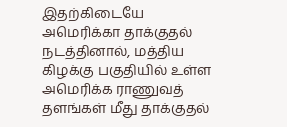இதற்கிடையே அமெரிக்கா தாக்குதல் நடத்தினால், மத்திய கிழக்கு பகுதியில் உள்ள அமெரிக்க ராணுவத் தளங்கள் மீது தாக்குதல்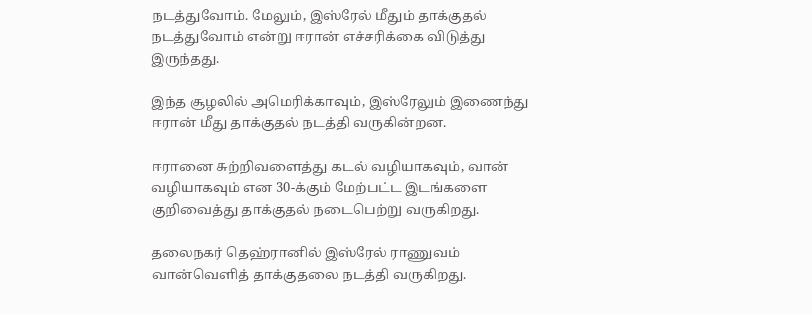நடத்துவோம். மேலும், இஸ்ரேல் மீதும் தாக்குதல் நடத்துவோம் என்று ஈரான் எச்சரிக்கை விடுத்து இருந்தது.

இந்த சூழலில் அமெரிக்காவும், இஸ்ரேலும் இணைந்து ஈரான் மீது தாக்குதல் நடத்தி வருகின்றன.

ஈரானை சுற்றிவளைத்து கடல் வழியாகவும், வான் வழியாகவும் என 30-க்கும் மேற்பட்ட இடங்களை குறிவைத்து தாக்குதல் நடைபெற்று வருகிறது.

தலைநகர் தெஹ்ரானில் இஸ்ரேல் ராணுவம் வான்வெளித் தாக்குதலை நடத்தி வருகிறது.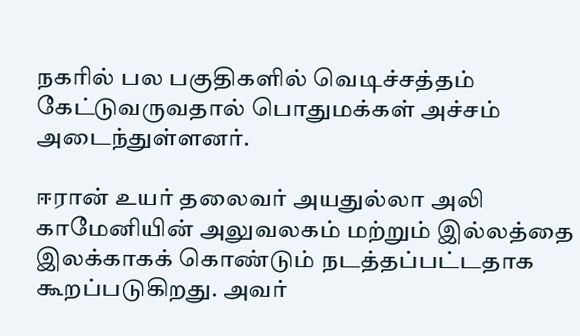நகரில் பல பகுதிகளில் வெடிச்சத்தம் கேட்டுவருவதால் பொதுமக்கள் அச்சம் அடைந்துள்ளனர்.

ஈரான் உயர் தலைவர் அயதுல்லா அலி காமேனியின் அலுவலகம் மற்றும் இல்லத்தை இலக்காகக் கொண்டும் நடத்தப்பட்டதாக கூறப்படுகிறது. அவர்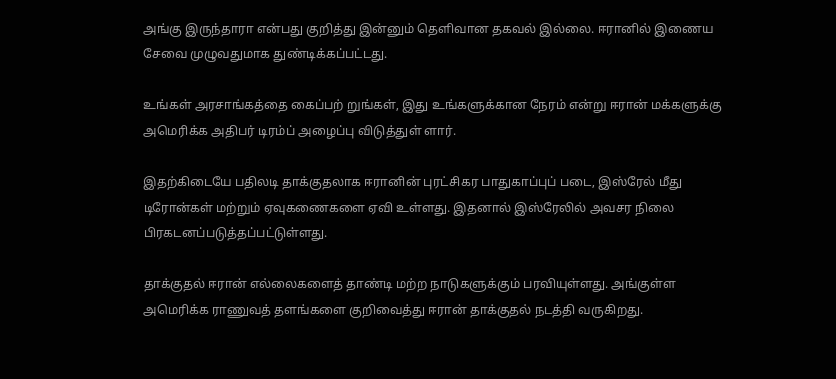அங்கு இருந்தாரா என்பது குறித்து இன்னும் தெளிவான தகவல் இல்லை. ஈரானில் இணைய சேவை முழுவதுமாக துண்டிக்கப்பட்டது.

உங்கள் அரசாங்கத்தை கைப்பற் றுங்கள், இது உங்களுக்கான நேரம் என்று ஈரான் மக்களுக்கு அமெரிக்க அதிபர் டிரம்ப் அழைப்பு விடுத்துள் ளார்.

இதற்கிடையே பதிலடி தாக்குதலாக ஈரானின் புரட்சிகர பாதுகாப்புப் படை, இஸ்ரேல் மீது டிரோன்கள் மற்றும் ஏவுகணைகளை ஏவி உள்ளது. இதனால் இஸ்ரேலில் அவசர நிலை பிரகடனப்படுத்தப்பட்டுள்ளது.

தாக்குதல் ஈரான் எல்லைகளைத் தாண்டி மற்ற நாடுகளுக்கும் பரவியுள்ளது. அங்குள்ள அமெரிக்க ராணுவத் தளங்களை குறிவைத்து ஈரான் தாக்குதல் நடத்தி வருகிறது.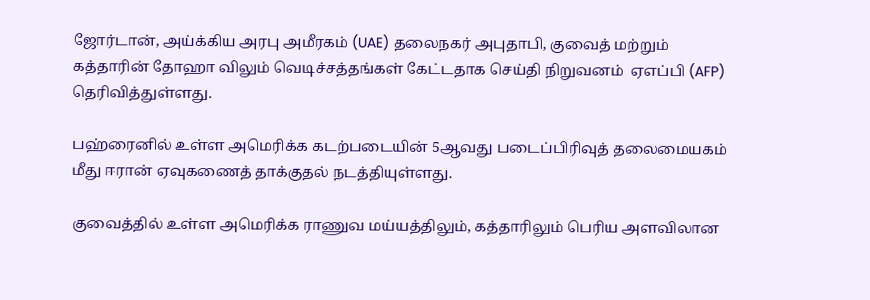ஜோர்டான், அய்க்கிய அரபு அமீரகம் (UAE) தலைநகர் அபுதாபி, குவைத் மற்றும் கத்தாரின் தோஹா விலும் வெடிச்சத்தங்கள் கேட்டதாக செய்தி நிறுவனம்  ஏஎப்பி (AFP) தெரிவித்துள்ளது.

பஹ்ரைனில் உள்ள அமெரிக்க கடற்படையின் 5ஆவது படைப்பிரிவுத் தலைமையகம் மீது ஈரான் ஏவுகணைத் தாக்குதல் நடத்தியுள்ளது.

குவைத்தில் உள்ள அமெரிக்க ராணுவ மய்யத்திலும், கத்தாரிலும் பெரிய அளவிலான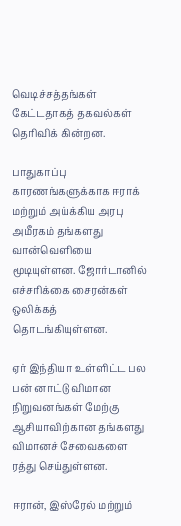வெடிச்சத்தங்கள் கேட்டதாகத் தகவல்கள் தெரிவிக் கின்றன.

பாதுகாப்பு காரணங்களுக்காக ஈராக் மற்றும் அய்க்கிய அரபு அமீரகம் தங்களது வான்வெளியை மூடியுள்ளன. ஜோர்டானில் எச்சரிக்கை சைரன்கள் ஒலிக்கத் தொடங்கியுள்ளன.

ஏர் இந்தியா உள்ளிட்ட பல பன் னாட்டு விமான நிறுவனங்கள் மேற்கு ஆசியாவிற்கான தங்களது விமானச் சேவைகளை ரத்து செய்துள்ளன.

ஈரான், இஸ்ரேல் மற்றும்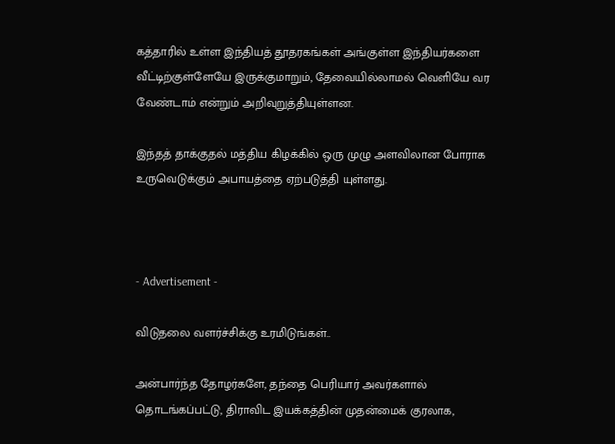கத்தாரில் உள்ள இந்தியத் தூதரகங்கள் அங்குள்ள இந்தியர்களை வீட்டிற்குள்ளேயே இருக்குமாறும், தேவையில்லாமல் வெளியே வர வேண்டாம் என்றும் அறிவுறுத்தியுள்ளன.

இந்தத் தாக்குதல் மத்திய கிழக்கில் ஒரு முழு அளவிலான போராக உருவெடுக்கும் அபாயத்தை ஏற்படுத்தி யுள்ளது.



- Advertisement -

விடுதலை வளர்ச்சிக்கு உரமிடுங்கள்..

அன்பார்ந்த தோழர்களே, தந்தை பெரியார் அவர்களால் தொடங்கப்பட்டு, திராவிட இயக்கத்தின் முதன்மைக் குரலாக,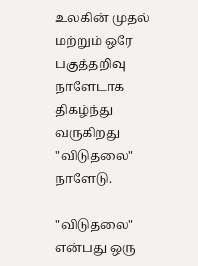உலகின் முதல் மற்றும் ஒரே பகுத்தறிவு நாளேடாக திகழ்ந்து வருகிறது "விடுதலை" நாளேடு.

"விடுதலை" என்பது ஒரு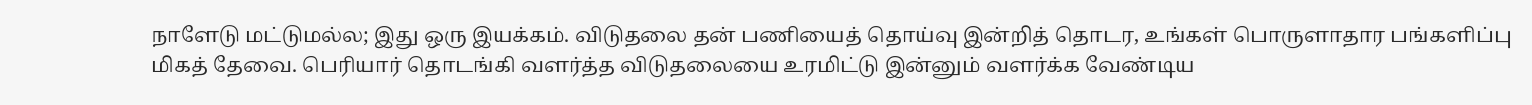நாளேடு மட்டுமல்ல; இது ஒரு இயக்கம். விடுதலை தன் பணியைத் தொய்வு இன்றித் தொடர, உங்கள் பொருளாதார பங்களிப்பு மிகத் தேவை. பெரியார் தொடங்கி வளர்த்த விடுதலையை உரமிட்டு இன்னும் வளர்க்க வேண்டிய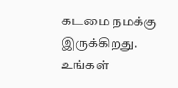கடமை நமக்கு இருக்கிறது. உங்கள்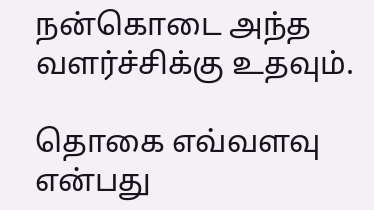நன்கொடை அந்த வளர்ச்சிக்கு உதவும்.

தொகை எவ்வளவு என்பது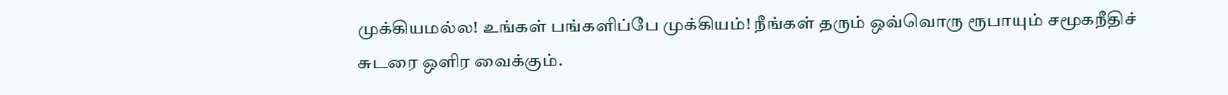முக்கியமல்ல! உங்கள் பங்களிப்பே முக்கியம்! நீங்கள் தரும் ஒவ்வொரு ரூபாயும் சமூகநீதிச் சுடரை ஒளிர வைக்கும்.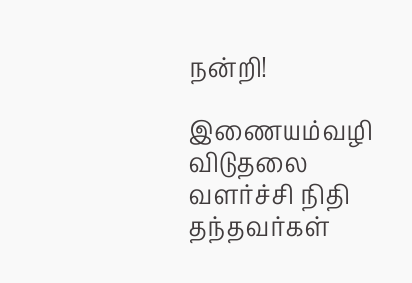நன்றி!

இணையம்வழி விடுதலை வளர்ச்சி நிதி தந்தவர்கள்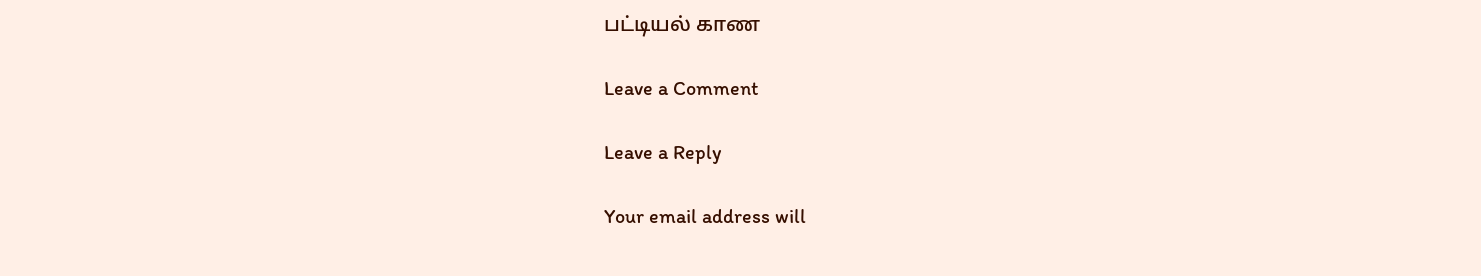பட்டியல் காண

Leave a Comment

Leave a Reply

Your email address will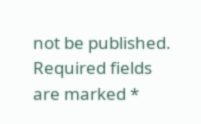not be published. Required fields are marked *